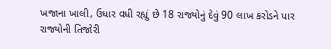ખજાના ખાલી, ઉધાર વધી રહ્યું છે 18 રાજ્યોનું દેવું 90 લાખ કરોડને પાર રાજ્યોની તિજોરી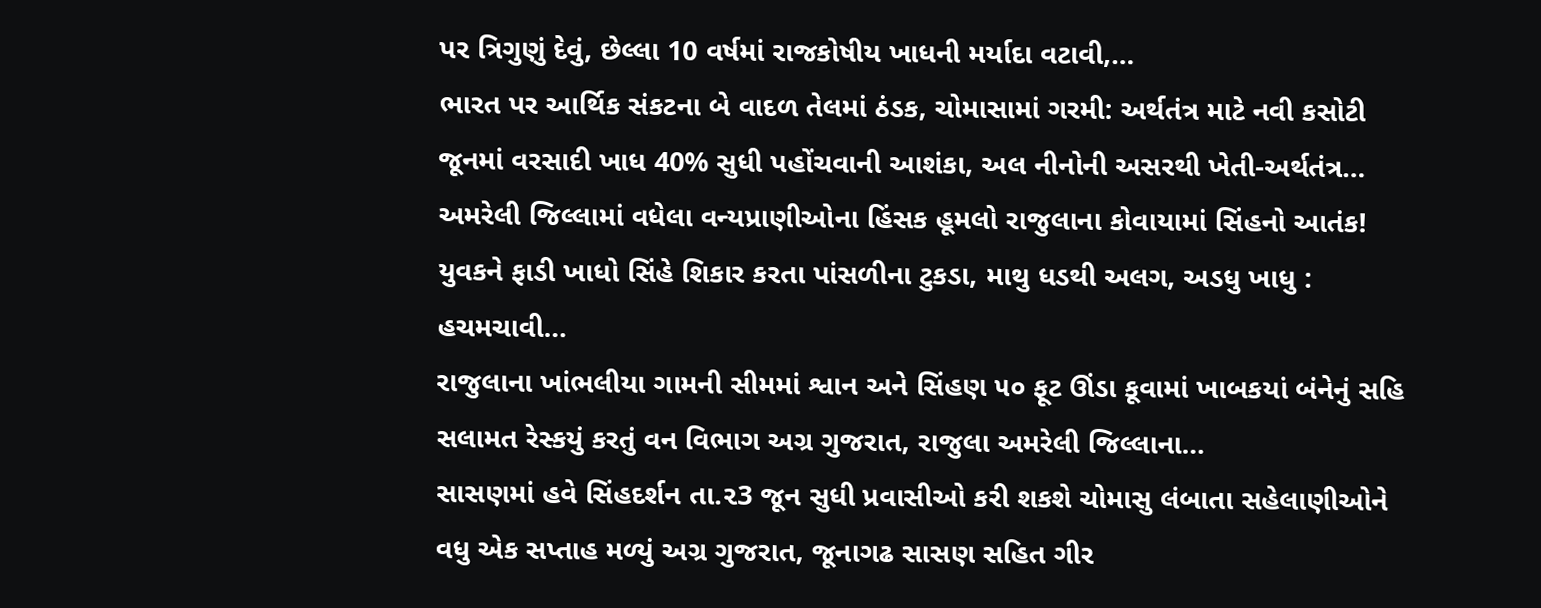પર ત્રિગુણું દેવું, છેલ્લા 10 વર્ષમાં રાજકોષીય ખાધની મર્યાદા વટાવી,…
ભારત પર આર્થિક સંકટના બે વાદળ તેલમાં ઠંડક, ચોમાસામાં ગરમી: અર્થતંત્ર માટે નવી કસોટી જૂનમાં વરસાદી ખાધ 40% સુધી પહોંચવાની આશંકા, અલ નીનોની અસરથી ખેતી-અર્થતંત્ર…
અમરેલી જિલ્લામાં વધેલા વન્યપ્રાણીઓના હિંસક હૂમલો રાજુલાના કોવાયામાં સિંહનો આતંક! યુવકને ફાડી ખાધો સિંહે શિકાર કરતા પાંસળીના ટુકડા, માથુ ધડથી અલગ, અડધુ ખાધુ : હચમચાવી…
રાજુલાના ખાંભલીયા ગામની સીમમાં શ્વાન અને સિંહણ ૫૦ ફૂટ ઊંડા કૂવામાં ખાબકયાં બંનેનું સહિ સલામત રેસ્કયું કરતું વન વિભાગ અગ્ર ગુજરાત, રાજુલા અમરેલી જિલ્લાના…
સાસણમાં હવે સિંહદર્શન તા.૨3 જૂન સુધી પ્રવાસીઓ કરી શકશે ચોમાસુ લંબાતા સહેલાણીઓને વધુ એક સપ્તાહ મળ્યું અગ્ર ગુજરાત, જૂનાગઢ સાસણ સહિત ગીર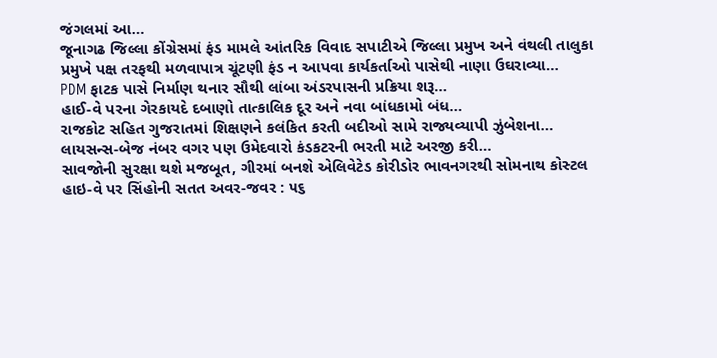જંગલમાં આ…
જૂનાગઢ જિલ્લા કોંગ્રેસમાં ફંડ મામલે આંતરિક વિવાદ સપાટીએ જિલ્લા પ્રમુખ અને વંથલી તાલુકા પ્રમુખે પક્ષ તરફથી મળવાપાત્ર ચૂંટણી ફંડ ન આપવા કાર્યકર્તાઓ પાસેથી નાણા ઉઘરાવ્યા…
PDM ફાટક પાસે નિર્માણ થનાર સૌથી લાંબા અંડરપાસની પ્રક્રિયા શરૂ…
હાઈ-વે પરના ગેરકાયદે દબાણો તાત્કાલિક દૂર અને નવા બાંધકામો બંધ…
રાજકોટ સહિત ગુજરાતમાં શિક્ષણને કલંકિત કરતી બદીઓ સામે રાજ્યવ્યાપી ઝુંબેશના…
લાયસન્સ-બેજ નંબર વગર પણ ઉમેદવારો કંડકટરની ભરતી માટે અરજી કરી…
સાવજોની સુરક્ષા થશે મજબૂત, ગીરમાં બનશે એલિવેટેડ કોરીડોર ભાવનગરથી સોમનાથ કોસ્ટલ હાઇ-વે પર સિંહોની સતત અવર-જવર : ૫૬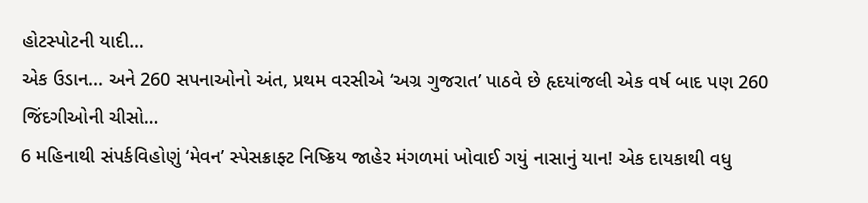હોટસ્પોટની યાદી…
એક ઉડાન... અને 260 સપનાઓનો અંત, પ્રથમ વરસીએ ‘અગ્ર ગુજરાત’ પાઠવે છે હૃદયાંજલી એક વર્ષ બાદ પણ 260 જિંદગીઓની ચીસો…
6 મહિનાથી સંપર્કવિહોણું ‘મેવન’ સ્પેસક્રાફ્ટ નિષ્ક્રિય જાહેર મંગળમાં ખોવાઈ ગયું નાસાનું યાન! એક દાયકાથી વધુ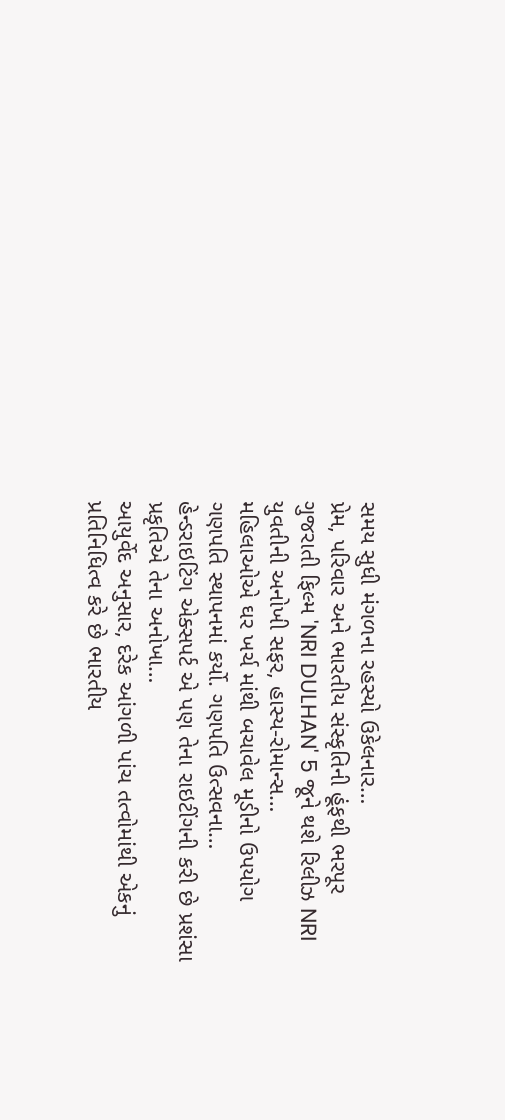સમય સુધી મંગળના રહસ્યો ઉકેલનાર…
પ્રેમ, પરિવાર અને ભારતીય સંસ્કૃતિની હૂંફથી ભરપૂર ગુજરાતી ફિલ્મ 'NRI DULHAN' 5 જૂને થશે રિલીઝ NRI યુવતીની અનોખી સફર, હાસ્ય-રોમાન્સ…
મહિલાઓએ ઘર ખર્ચ માંથી બચાવેલ મૂડીનો ઉપયોગ ગણપતિ સ્થાપનમાં કર્યો. ગણપતિ ઉત્સવના…
હેન્ડરાઇટિંગ એક્સપર્ટ એ પણ તેના રાઇટીંગની કરી છે પ્રશંસા પ્રકૃતિએ તેના અનોખા…
આયુર્વેદ અનુસાર, દરેક આંગળી પાંચ તત્વોમાંથી એકનું પ્રતિનિધિત્વ કરે છે ભારતીય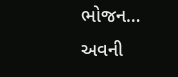ભોજન…
અવની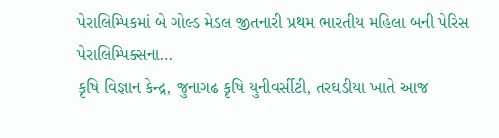પેરાલિમ્પિકમાં બે ગોલ્ડ મેડલ જીતનારી પ્રથમ ભારતીય મહિલા બની પેરિસ પેરાલિમ્પિક્સના…
કૃષિ વિજ્ઞાન કેન્દ્ર, જુનાગઢ કૃષિ યુનીવર્સીટી, તરઘડીયા ખાતે આજ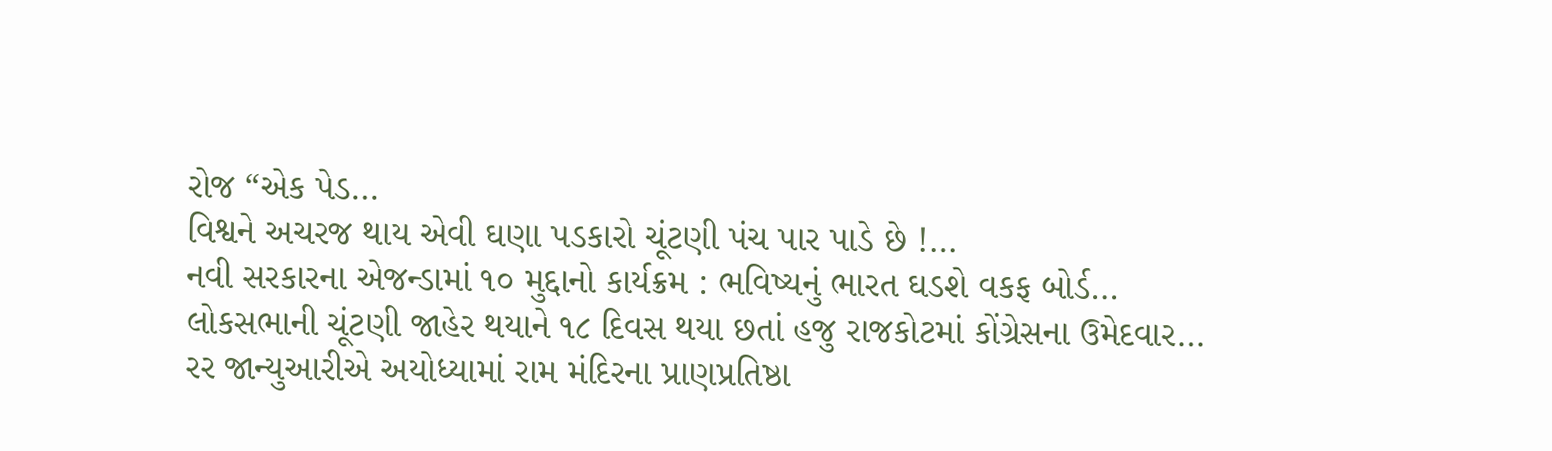રોજ “એક પેડ…
વિશ્વને અચરજ થાય એવી ઘણા પડકારો ચૂંટણી પંચ પાર પાડે છે !…
નવી સરકારના એજન્ડામાં ૧૦ મુદ્દાનો કાર્યક્રમ : ભવિષ્યનું ભારત ઘડશે વકફ બોર્ડ…
લોકસભાની ચૂંટણી જાહેર થયાને ૧૮ દિવસ થયા છતાં હજુ રાજકોટમાં કોંગ્રેસના ઉમેદવાર…
રર જાન્યુઆરીએ અયોધ્યામાં રામ મંદિરના પ્રાણપ્રતિષ્ઠા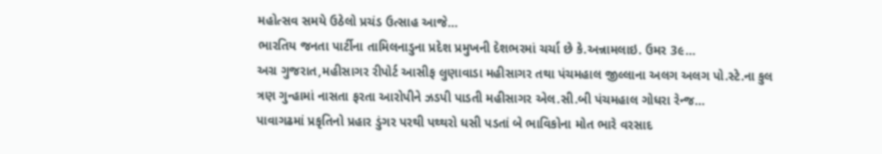મહોત્સવ સમયે ઉઠેલો પ્રચંડ ઉત્સાહ આજે…
ભારતિય જનતા પાર્ટીના તામિલનાડુના પ્રદેશ પ્રમુખની દેશભરમાં ચર્ચા છે કે.અન્નામલાઇ. ઉમર 3૯…
અગ્ર ગુજરાત,મહીસાગર રીપોર્ટ આસીફ લુણાવાડા મહીસાગર તથા પંચમહાલ જીલ્લાના અલગ અલગ પો.સ્ટે.ના કુલ ત્રણ ગુન્હામાં નાસતા ફરતા આરોપીને ઝડપી પાડતી મહીસાગર એલ.સી.બી પંચમહાલ ગોધરા રેન્જ…
પાવાગઢમાં પ્રકૃતિનો પ્રહાર ડુંગર પરથી પથ્થરો ધસી પડતાં બે ભાવિકોના મોત ભારે વરસાદ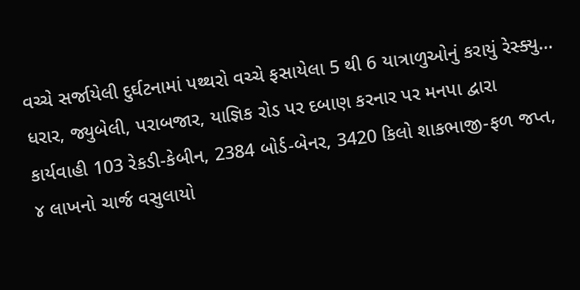વચ્ચે સર્જાયેલી દુર્ઘટનામાં પથ્થરો વચ્ચે ફસાયેલા 5 થી 6 યાત્રાળુઓનું કરાયું રેસ્ક્યુ…
ધરાર, જ્યુબેલી, પરાબજાર, યાજ્ઞિક રોડ પર દબાણ કરનાર પર મનપા દ્વારા કાર્યવાહી 103 રેકડી-કેબીન, 2384 બોર્ડ-બેનર, 3420 કિલો શાકભાજી-ફળ જપ્ત, ૪ લાખનો ચાર્જ વસુલાયો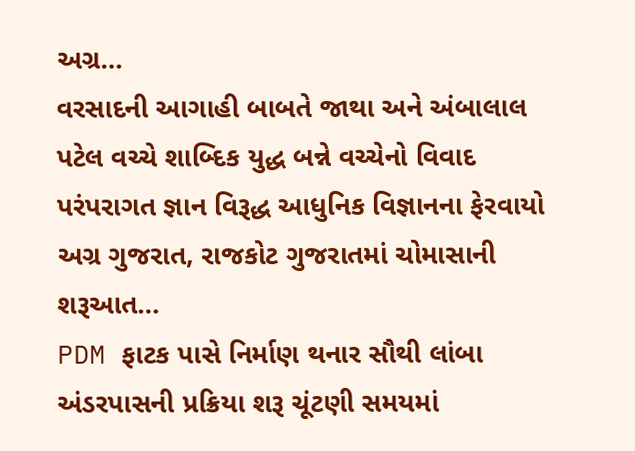અગ્ર…
વરસાદની આગાહી બાબતે જાથા અને અંબાલાલ પટેલ વચ્ચે શાબ્દિક યુદ્ધ બન્ને વચ્ચેનો વિવાદ પરંપરાગત જ્ઞાન વિરૂદ્ધ આધુનિક વિજ્ઞાનના ફેરવાયો અગ્ર ગુજરાત, રાજકોટ ગુજરાતમાં ચોમાસાની શરૂઆત…
PDM ફાટક પાસે નિર્માણ થનાર સૌથી લાંબા અંડરપાસની પ્રક્રિયા શરૂ ચૂંટણી સમયમાં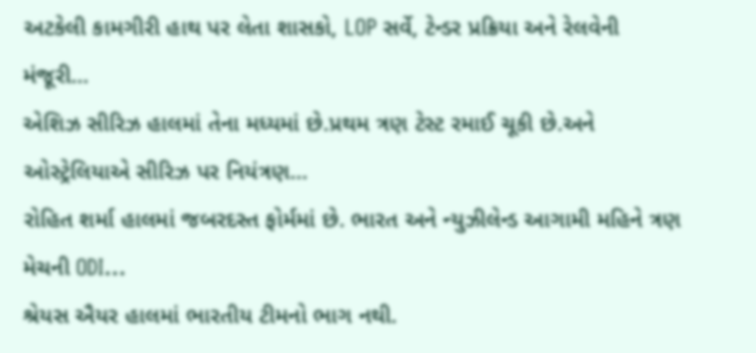અટકેલી કામગીરી હાથ પર લેતા શાસકો, LOP સર્વે, ટેન્ડર પ્રક્રિયા અને રેલવેની મંજૂરી…
એશિઝ સીરિઝ હાલમાં તેના મધ્યમાં છે.પ્રથમ ત્રણ ટેસ્ટ રમાઈ ચૂકી છે.અને ઓસ્ટ્રેલિયાએ સીરિઝ પર નિયંત્રણ…
રોહિત શર્મા હાલમાં જબરદસ્ત ફોર્મમાં છે. ભારત અને ન્યુઝીલેન્ડ આગામી મહિને ત્રણ મેચની ODI…
શ્રેયસ ઐયર હાલમાં ભારતીય ટીમનો ભાગ નથી.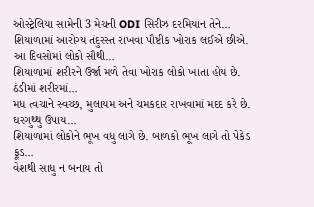ઓસ્ટ્રેલિયા સામેની 3 મેચની ODI સિરીઝ દરમિયાન તેને…
શિયાળામાં આરોગ્ય તંદુરસ્ત રાખવા પૌષ્ટીક ખોરાક લઈએ છીએ. આ દિવસોમાં લોકો સૌથી…
શિયાળામાં શરીરને ઉર્જા મળે તેવા ખોરાક લોકો ખાતા હોય છે. ઠંડીમાં શરીરમાં…
મધ ત્વચાને સ્વચ્છ, મુલાયમ અને ચમકદાર રાખવામાં મદદ કરે છે. ઘરગુથ્થુ ઉપાય…
શિયાળામાં લોકોને ભૂખ વધુ લાગે છે. બાળકો ભૂખ લાગે તો પેકેડ ફૂડ…
વેશથી સાધુ ન બનાય તો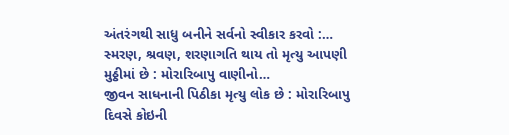અંતરંગથી સાધુ બનીને સર્વનો સ્વીકાર કરવો :…
સ્મરણ, શ્રવણ, શરણાગતિ થાય તો મૃત્યુ આપણી મુઠ્ઠીમાં છે : મોરારિબાપુ વાણીનો…
જીવન સાધનાની પિઠીકા મૃત્યુ લોક છે : મોરારિબાપુ દિવસે કોઇની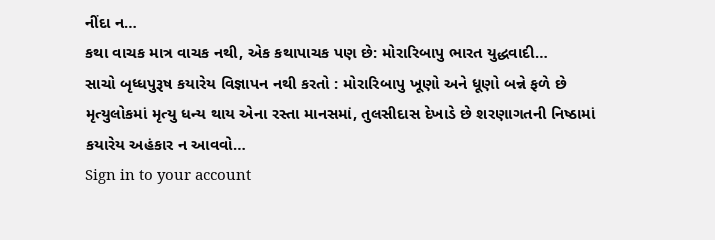નીંદા ન…
કથા વાચક માત્ર વાચક નથી, એક કથાપાચક પણ છે: મોરારિબાપુ ભારત યુદ્ધવાદી…
સાચો બૃધ્ધપુરૂષ કયારેય વિજ્ઞાપન નથી કરતો : મોરારિબાપુ ખૂણો અને ધૂણો બન્ને ફળે છે મૃત્યુલોકમાં મૃત્યુ ધન્ય થાય એના રસ્તા માનસમાં, તુલસીદાસ દેખાડે છે શરણાગતની નિષ્ઠામાં કયારેય અહંકાર ન આવવો…
Sign in to your account